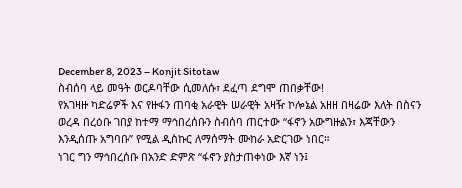December 8, 2023 – Konjit Sitotaw
ስብሰባ ላይ መዓት ወርዶባቸው ሲመለሱ፣ ደፈጣ ደግሞ ጠበቃቸው!
የአገዛዙ ካድሬዎች እና የዙፋን ጠባቂ አራዊት ሠራዊት አዛዥ ኮሎኔል አዘዘ በዛሬው እለት በስናን ወረዳ በረዕቡ ገበያ ከተማ ማኅበረሰቡን ስብሰባ ጠርተው “ፋኖን አውግዙልን፣ እጃቸውን እንዲሰጡ አግባቡ” የሚል ዲስኩር ለማሰማት ሙከራ አድርገው ነበር።
ነገር ግን ማኅበረሰቡ በአንድ ድምጽ “ፋኖን ያስታጠቀነው እኛ ነን፤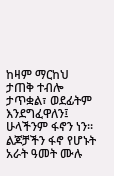ከዛም ማርከህ ታጠቅ ተብሎ ታጥቋል፣ ወደፊትም እንደግፈዋለን፤ ሁላችንም ፋኖን ነን። ልጆቻችን ፋኖ የሆኑት አራት ዓመት ሙሉ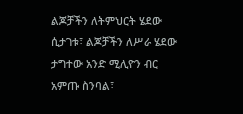ልጆቻችን ለትምህርት ሄደው ሲታገቱ፣ ልጆቻችን ለሥራ ሄደው ታግተው አንድ ሚሊዮን ብር አምጡ ስንባል፣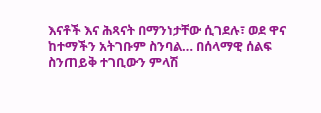እናቶች እና ሕጻናት በማንነታቸው ሲገደሉ፣ ወደ ዋና ከተማችን አትገቡም ስንባል… በሰላማዊ ሰልፍ ስንጠይቅ ተገቢውን ምላሽ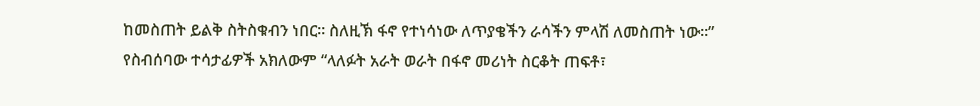ከመስጠት ይልቅ ስትስቁብን ነበር። ስለዚኽ ፋኖ የተነሳነው ለጥያቄችን ራሳችን ምላሽ ለመስጠት ነው።”
የስብሰባው ተሳታፊዎች አክለውም “ላለፉት አራት ወራት በፋኖ መሪነት ስርቆት ጠፍቶ፣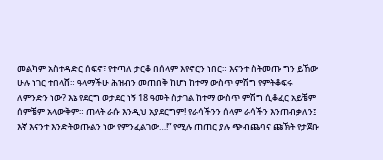መልካም አስተዳድር ሰፍኖ፣ የተጣለ ታርቆ በሰላም እየኖርን ነበር። እናንተ ስትመጡ ግን ይኸው ሁሉ ነገር ተበላሸ። ዓላማችሁ ሕዝብን መጠበቅ ከሆነ ከተማ ውስጥ ምሽግ የምትቆፍሩ ለምንድን ነው? እኔ የደርግ ወታደር ነኝ 18 ዓመት ስታገል ከተማ ውስጥ ምሽግ ሲቆፈር አይቼም ሰምቼም አላውቅም። ጠላት ራሱ እንዲህ አያደርግም! የራሳችንን ሰላም ራሳችን እንጠብቃለን፤ እኛ እናንተ እንድትወጡልን ነው የምንፈልገው…!” የሚሉ ጠጠር ያሉ ጭብጨባና ጩኽት የታጀቡ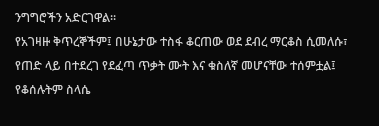ንግግሮችን አድርገዋል።
የአገዛዙ ቅጥረኞችም፤ በሁኔታው ተስፋ ቆርጠው ወደ ደብረ ማርቆስ ሲመለሱ፣ የጠድ ላይ በተደረገ የደፈጣ ጥቃት ሙት እና ቁስለኛ መሆናቸው ተሰምቷል፤ የቆሰሉትም ስላሴ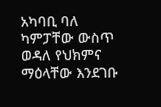አካባቢ ባለ ካምፓቸው ውስጥ ወዳለ የህክምና ማዕላቸው እንደገቡ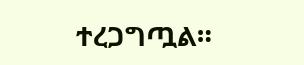ተረጋግጧል።